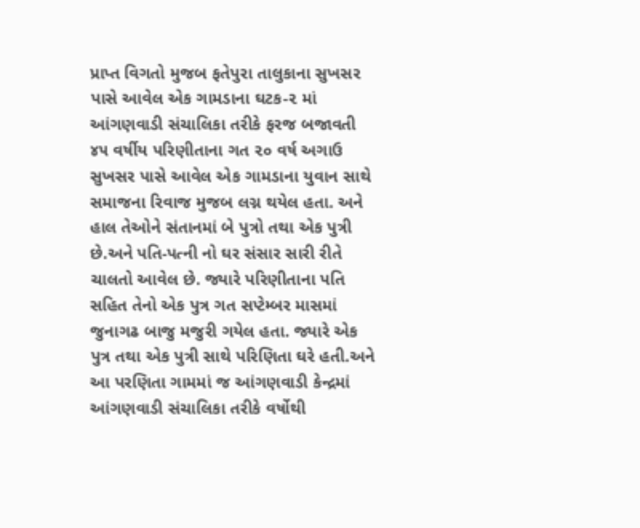પ્રાપ્ત વિગતો મુજબ ફતેપુરા તાલુકાના સુખસર પાસે આવેલ એક ગામડાના ઘટક-૨ માં આંગણવાડી સંચાલિકા તરીકે ફરજ બજાવતી ૪૫ વર્ષીય પરિણીતાના ગત ૨૦ વર્ષ અગાઉ સુખસર પાસે આવેલ એક ગામડાના યુવાન સાથે સમાજના રિવાજ મુજબ લગ્ન થયેલ હતા. અને હાલ તેઓને સંતાનમાં બે પુત્રો તથા એક પુત્રી છે.અને પતિ-પત્ની નો ઘર સંસાર સારી રીતે ચાલતો આવેલ છે. જ્યારે પરિણીતાના પતિ સહિત તેનો એક પુત્ર ગત સપ્ટેમ્બર માસમાં જુનાગઢ બાજુ મજુરી ગયેલ હતા. જ્યારે એક પુત્ર તથા એક પુત્રી સાથે પરિણિતા ઘરે હતી.અને આ પરણિતા ગામમાં જ આંગણવાડી કેન્દ્રમાં આંગણવાડી સંચાલિકા તરીકે વર્ષોથી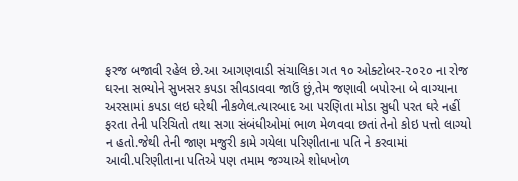ફરજ બજાવી રહેલ છે.આ આગણવાડી સંચાલિકા ગત ૧૦ ઓક્ટોબર-૨૦૨૦ ના રોજ ઘરના સભ્યોને સુખસર કપડા સીવડાવવા જાઉં છું,તેમ જણાવી બપોરના બે વાગ્યાના અરસામાં કપડા લઇ ઘરેથી નીકળેલ.ત્યારબાદ આ પરણિતા મોડા સુધી પરત ઘરે નહીં ફરતા તેની પરિચિતો તથા સગા સંબંધીઓમાં ભાળ મેળવવા છતાં તેનો કોઇ પત્તો લાગ્યો ન હતો.જેથી તેની જાણ મજુરી કામે ગયેલા પરિણીતાના પતિ ને કરવામાં આવી.પરિણીતાના પતિએ પણ તમામ જગ્યાએ શોધખોળ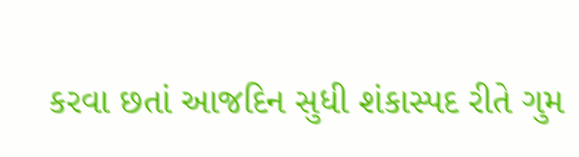કરવા છતાં આજદિન સુધી શંકાસ્પદ રીતે ગુમ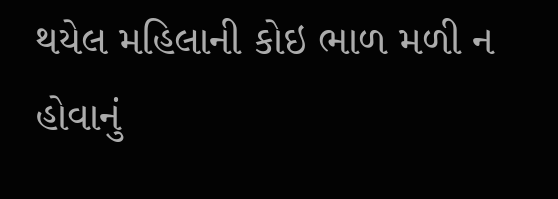થયેલ મહિલાની કોઇ ભાળ મળી ન હોવાનું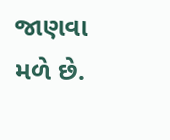જાણવા મળે છે.